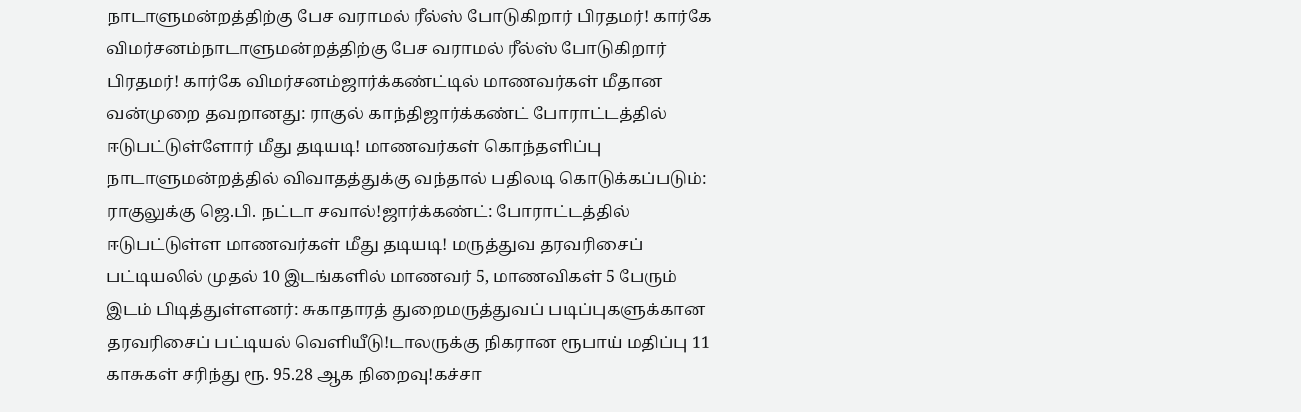நாடாளுமன்றத்திற்கு பேச வராமல் ரீல்ஸ் போடுகிறார் பிரதமர்! கார்கே விமர்சனம்நாடாளுமன்றத்திற்கு பேச வராமல் ரீல்ஸ் போடுகிறார் பிரதமர்! கார்கே விமர்சனம்ஜார்க்கண்ட்டில் மாணவர்கள் மீதான வன்முறை தவறானது: ராகுல் காந்திஜார்க்கண்ட் போராட்டத்தில் ஈடுபட்டுள்ளோர் மீது தடியடி! மாணவர்கள் கொந்தளிப்பு நாடாளுமன்றத்தில் விவாதத்துக்கு வந்தால் பதிலடி கொடுக்கப்படும்: ராகுலுக்கு ஜெ.பி. நட்டா சவால்!ஜார்க்கண்ட்: போராட்டத்தில் ஈடுபட்டுள்ள மாணவர்கள் மீது தடியடி! மருத்துவ தரவரிசைப் பட்டியலில் முதல் 10 இடங்களில் மாணவர் 5, மாணவிகள் 5 பேரும் இடம் பிடித்துள்ளனர்: சுகாதாரத் துறைமருத்துவப் படிப்புகளுக்கான தரவரிசைப் பட்டியல் வெளியீடு!டாலருக்கு நிகரான ரூபாய் மதிப்பு 11 காசுகள் சரிந்து ரூ. 95.28 ஆக நிறைவு!கச்சா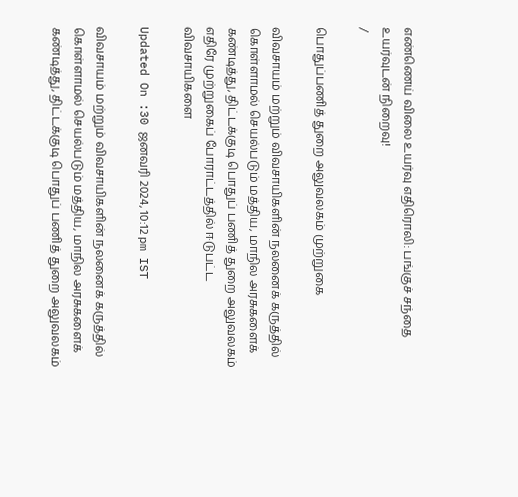எண்ணெய் விலை உயர்வு எதிரொலி: பங்குச் சந்தை உயர்வுடன் நிறைவு!
/

பொதுப்பணித் துறை அலுவலகம் முற்றுகை

விவசாயம் மற்றும் விவசாயிகளின் நலனைக் கருத்தில் கொள்ளாமல் செயல்படும் மத்திய, மாநில அரசுகளைக் கண்டித்து, திட்டக்குடி பொதுப் பணித் துறை அலுவலகம் எதிரே முற்றுகைப் போராட்டத்தில் ஈடுபட்ட விவசாயிகளை

Updated On :30 ஜனவரி 2024, 10:12 pm IST

விவசாயம் மற்றும் விவசாயிகளின் நலனைக் கருத்தில் கொள்ளாமல் செயல்படும் மத்திய, மாநில அரசுகளைக் கண்டித்து, திட்டக்குடி பொதுப் பணித் துறை அலுவலகம்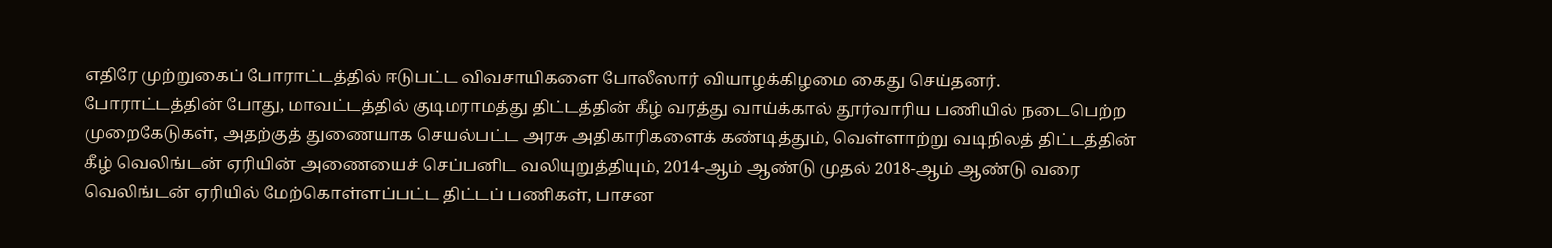எதிரே முற்றுகைப் போராட்டத்தில் ஈடுபட்ட விவசாயிகளை போலீஸார் வியாழக்கிழமை கைது செய்தனர்.
போராட்டத்தின் போது, மாவட்டத்தில் குடிமராமத்து திட்டத்தின் கீழ் வரத்து வாய்க்கால் தூர்வாரிய பணியில் நடைபெற்ற முறைகேடுகள், அதற்குத் துணையாக செயல்பட்ட அரசு அதிகாரிகளைக் கண்டித்தும், வெள்ளாற்று வடிநிலத் திட்டத்தின் கீழ் வெலிங்டன் ஏரியின் அணையைச் செப்பனிட வலியுறுத்தியும், 2014-ஆம் ஆண்டு முதல் 2018-ஆம் ஆண்டு வரை வெலிங்டன் ஏரியில் மேற்கொள்ளப்பட்ட திட்டப் பணிகள், பாசன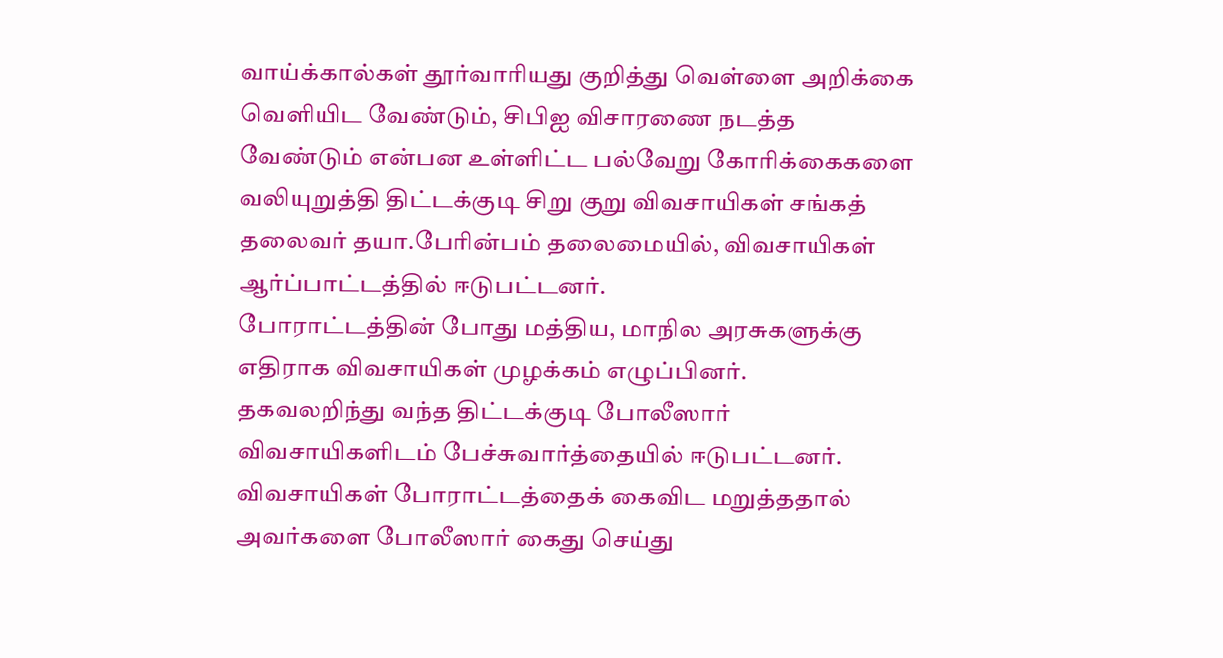வாய்க்கால்கள் தூர்வாரியது குறித்து வெள்ளை அறிக்கை வெளியிட வேண்டும், சிபிஐ விசாரணை நடத்த வேண்டும் என்பன உள்ளிட்ட பல்வேறு கோரிக்கைகளை வலியுறுத்தி திட்டக்குடி சிறு குறு விவசாயிகள் சங்கத் தலைவர் தயா.பேரின்பம் தலைமையில், விவசாயிகள் ஆர்ப்பாட்டத்தில் ஈடுபட்டனர்.
போராட்டத்தின் போது மத்திய, மாநில அரசுகளுக்கு எதிராக விவசாயிகள் முழக்கம் எழுப்பினர்.
தகவலறிந்து வந்த திட்டக்குடி போலீஸார் விவசாயிகளிடம் பேச்சுவார்த்தையில் ஈடுபட்டனர்.
விவசாயிகள் போராட்டத்தைக் கைவிட மறுத்ததால் அவர்களை போலீஸார் கைது செய்து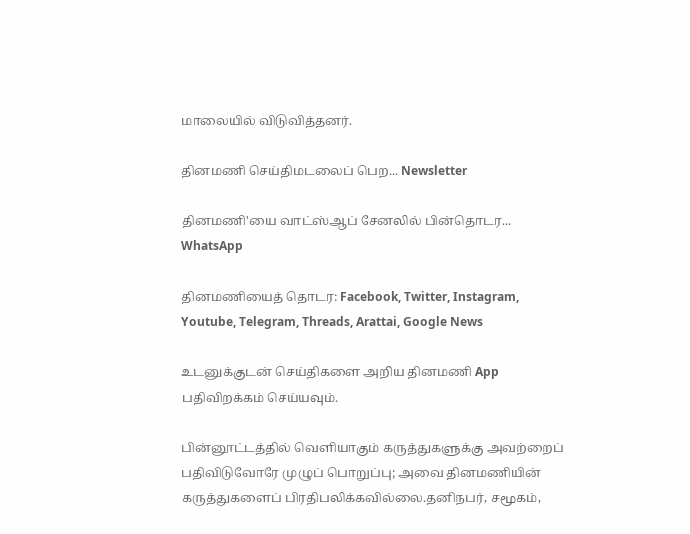மாலையில் விடுவித்தனர்.

தினமணி செய்திமடலைப் பெற... Newsletter

தினமணி'யை வாட்ஸ்ஆப் சேனலில் பின்தொடர... WhatsApp

தினமணியைத் தொடர: Facebook, Twitter, Instagram, Youtube, Telegram, Threads, Arattai, Google News

உடனுக்குடன் செய்திகளை அறிய தினமணி App பதிவிறக்கம் செய்யவும்.

பின்னூட்டத்தில் வெளியாகும் கருத்துகளுக்கு அவற்றைப் பதிவிடுவோரே முழுப் பொறுப்பு; அவை தினமணியின் கருத்துகளைப் பிரதிபலிக்கவில்லை.தனிநபர், சமூகம்,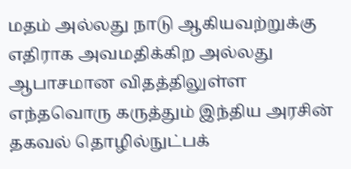மதம் அல்லது நாடு ஆகியவற்றுக்கு எதிராக அவமதிக்கிற அல்லது ஆபாசமான விதத்திலுள்ள எந்தவொரு கருத்தும் இந்திய அரசின் தகவல் தொழில்நுட்பக்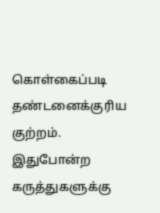கொள்கைப்படி தண்டனைக்குரிய குற்றம். இதுபோன்ற கருத்துகளுக்கு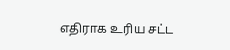எதிராக உரிய சட்ட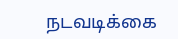நடவடிக்கை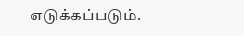எடுக்கப்படும்.